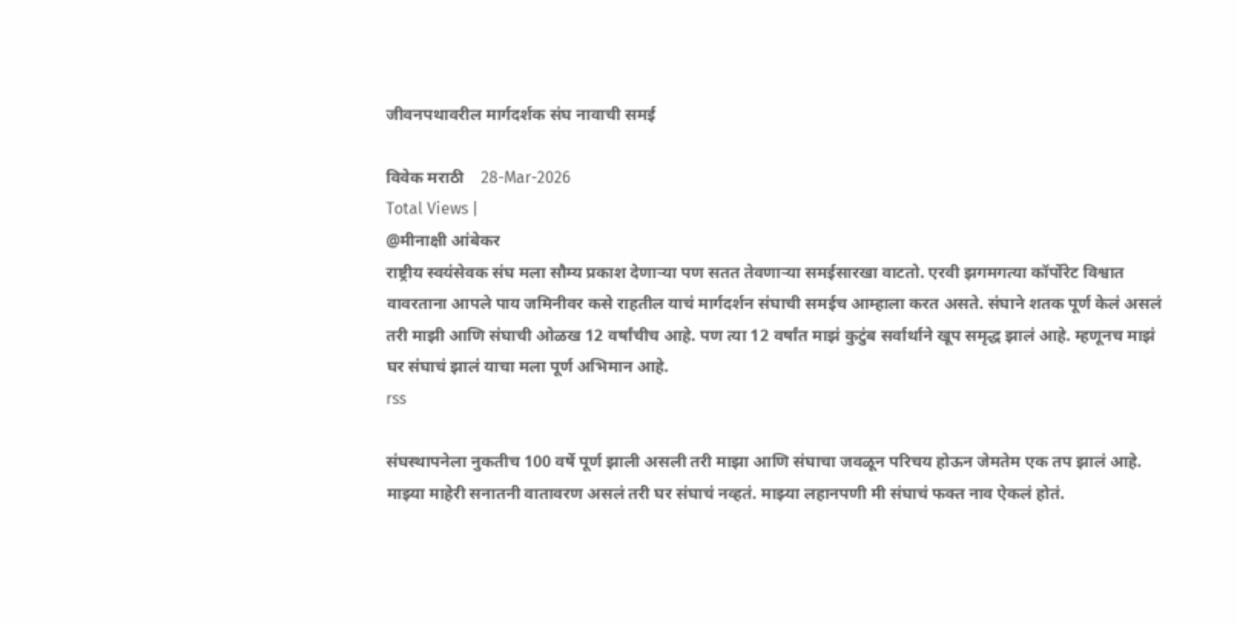जीवनपथावरील मार्गदर्शक संघ नावाची समई

विवेक मराठी    28-Mar-2026
Total Views |
@मीनाक्षी आंबेकर
राष्ट्रीय स्वयंसेवक संघ मला सौम्य प्रकाश देणार्‍या पण सतत तेवणार्‍या समईसारखा वाटतो. एरवी झगमगत्या कॉर्पोरेट विश्वात वावरताना आपले पाय जमिनीवर कसे राहतील याचं मार्गदर्शन संघाची समईच आम्हाला करत असते. संघाने शतक पूर्ण केलं असलं तरी माझी आणि संघाची ओळख 12 वर्षांचीच आहे. पण त्या 12 वर्षांत माझं कुटुंब सर्वार्थाने खूप समृद्ध झालं आहे. म्हणूनच माझं घर संघाचं झालं याचा मला पूर्ण अभिमान आहे.
rss

संघस्थापनेला नुकतीच 100 वर्षे पूर्ण झाली असली तरी माझा आणि संघाचा जवळून परिचय होऊन जेमतेम एक तप झालं आहे. माझ्या माहेरी सनातनी वातावरण असलं तरी घर संघाचं नव्हतं. माझ्या लहानपणी मी संघाचं फक्त नाव ऐकलं होतं.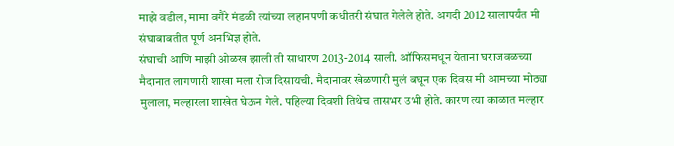माझे वडील, मामा वगैरे मंडळी त्यांच्या लहानपणी कधीतरी संघात गेलेले होते. अगदी 2012 सालापर्यंत मी संघाबाबतीत पूर्ण अनभिज्ञ होते.
संघाची आणि माझी ओळख झाली ती साधारण 2013-2014 साली. ऑफिसमधून येताना घराजवळच्या मैदानात लागणारी शाखा मला रोज दिसायची. मैदानावर खेळणारी मुलं बघून एक दिवस मी आमच्या मोठ्या मुलाला, मल्हारला शाखेत घेऊन गेले. पहिल्या दिवशी तिथेच तासभर उभी होते. कारण त्या काळात मल्हार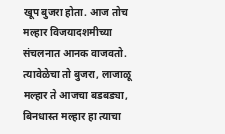खूप बुजरा होता. आज तोच मल्हार विजयादशमीच्या संचलनात आनक वाजवतो. त्यावेळेचा तो बुजरा, लाजाळू मल्हार ते आजचा बडबड्या, बिनधास्त मल्हार हा त्याचा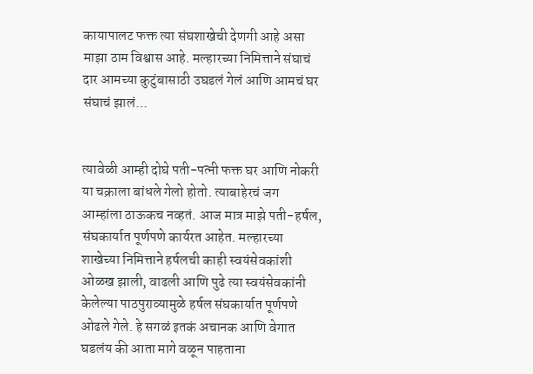कायापालट फक्त त्या संघशाखेची देणगी आहे असा माझा ठाम विश्वास आहे. मल्हारच्या निमित्ताने संघाचं दार आमच्या कुटुंबासाठी उघडलं गेलं आणि आमचं घर संघाचं झालं...


त्यावेळी आम्ही दोघे पती-पत्नी फक्त घर आणि नोकरी या चक्राला बांधले गेलो होतो. त्याबाहेरचं जग आम्हांला ठाऊकच नव्हतं. आज मात्र माझे पती-हर्षल, संघकार्यात पूर्णपणे कार्यरत आहेत. मल्हारच्या शाखेच्या निमित्ताने हर्षलची काही स्वयंसेवकांशी ओळख झाली, वाढली आणि पुढे त्या स्वयंसेवकांनी केलेल्या पाठपुराव्यामुळे हर्षल संघकार्यात पूर्णपणे ओढले गेले. हे सगळं इतकं अचानक आणि वेगात घडलंय की आता मागे वळून पाहताना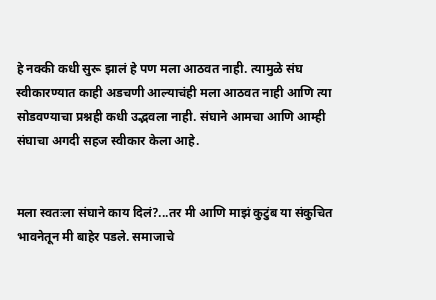हे नक्की कधी सुरू झालं हे पण मला आठवत नाही. त्यामुळे संघ स्वीकारण्यात काही अडचणी आल्याचंही मला आठवत नाही आणि त्या सोडवण्याचा प्रश्नही कधी उद्भवला नाही. संघाने आमचा आणि आम्ही संघाचा अगदी सहज स्वीकार केला आहे.


मला स्वतःला संघाने काय दिलं?...तर मी आणि माझं कुटुंब या संकुचित भावनेतून मी बाहेर पडले. समाजाचे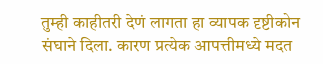तुम्ही काहीतरी देणं लागता हा व्यापक दृष्टीकोन संघाने दिला. कारण प्रत्येक आपत्तीमध्ये मदत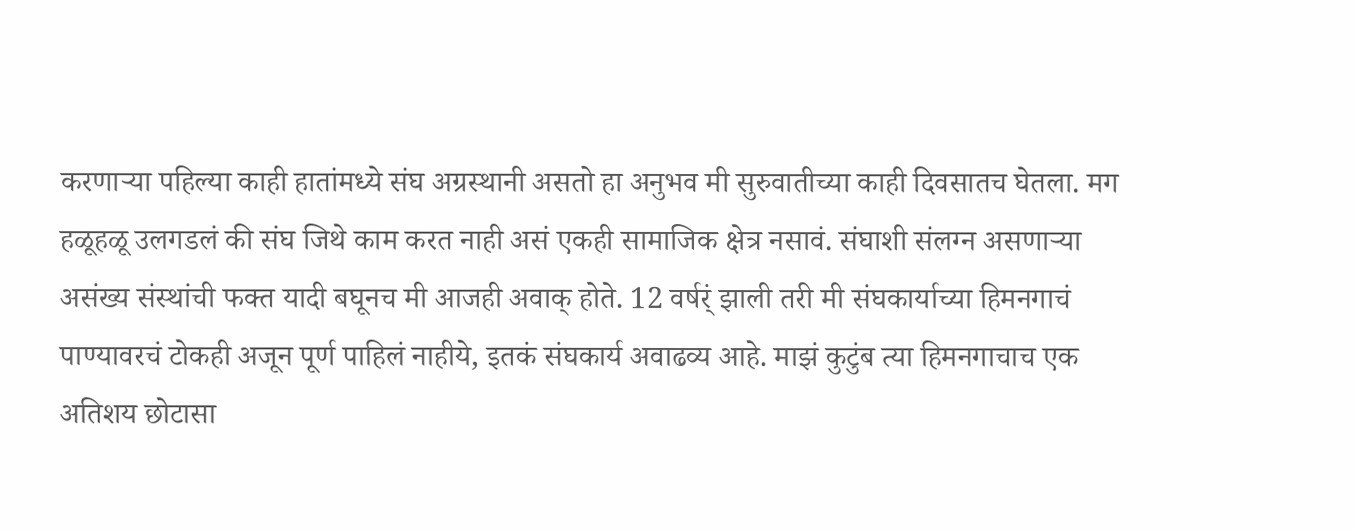करणार्‍या पहिल्या काही हातांमध्ये संघ अग्रस्थानी असतो हा अनुभव मी सुरुवातीच्या काही दिवसातच घेतला. मग हळूहळू उलगडलं की संघ जिथे काम करत नाही असं एकही सामाजिक क्षेत्र नसावं. संघाशी संलग्न असणार्‍या असंख्य संस्थांची फक्त यादी बघूनच मी आजही अवाक् होते. 12 वर्षर्ं झाली तरी मी संघकार्याच्या हिमनगाचं पाण्यावरचं टोकही अजून पूर्ण पाहिलं नाहीये, इतकं संघकार्य अवाढव्य आहे. माझं कुटुंब त्या हिमनगाचाच एक अतिशय छोटासा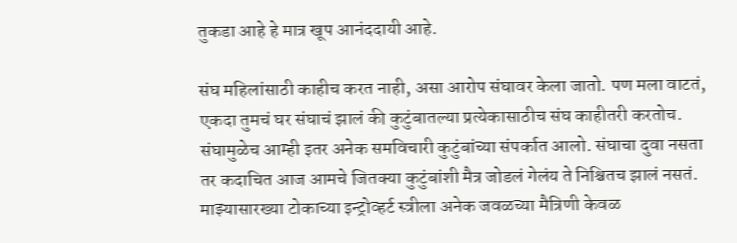तुकडा आहे हे मात्र खूप आनंददायी आहे.

संघ महिलांसाठी काहीच करत नाही, असा आरोप संघावर केला जातो. पण मला वाटतं, एकदा तुमचं घर संघाचं झालं की कुटुंबातल्या प्रत्येकासाठीच संघ काहीतरी करतोच. संघामुळेच आम्ही इतर अनेक समविचारी कुटुंबांच्या संपर्कात आलो. संघाचा दुवा नसता तर कदाचित आज आमचे जितक्या कुटुंबांशी मैत्र जोडलं गेलंय ते निश्चितच झालं नसतं. माझ्यासारख्या टोकाच्या इन्ट्रोव्हर्ट स्त्रीला अनेक जवळच्या मैत्रिणी केवळ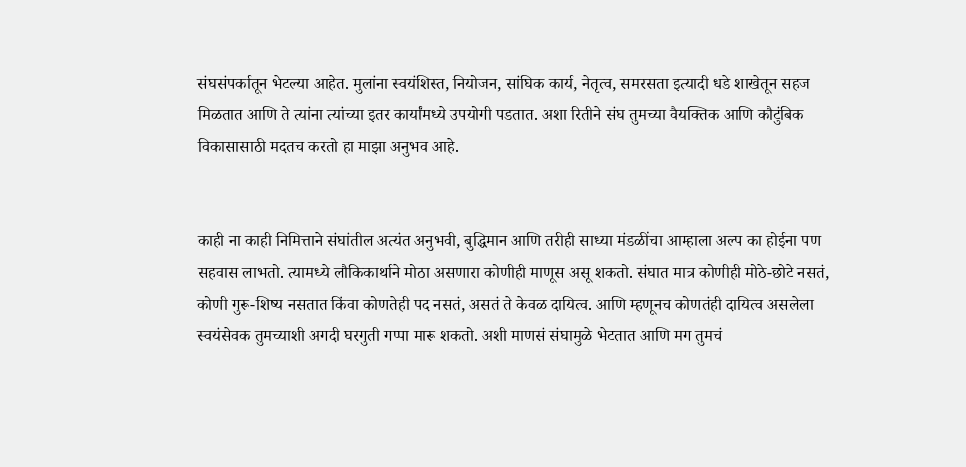संघसंपर्कातून भेटल्या आहेत. मुलांना स्वयंशिस्त, नियोजन, सांघिक कार्य, नेतृत्व, समरसता इत्यादी धडे शाखेतून सहज मिळतात आणि ते त्यांना त्यांच्या इतर कार्यांमध्ये उपयोगी पडतात. अशा रितीने संघ तुमच्या वैयक्तिक आणि कौटुंबिक विकासासाठी मदतच करतो हा माझा अनुभव आहे.


काही ना काही निमित्ताने संघांतील अत्यंत अनुभवी, बुद्धिमान आणि तरीही साध्या मंडळींचा आम्हाला अल्प का होईना पण सहवास लाभतो. त्यामध्ये लौकिकार्थाने मोठा असणारा कोणीही माणूस असू शकतो. संघात मात्र कोणीही मोठे-छोटे नसतं, कोणी गुरू-शिष्य नसतात किंवा कोणतेही पद नसतं, असतं ते केवळ दायित्व. आणि म्हणूनच कोणतंही दायित्व असलेला स्वयंसेवक तुमच्याशी अगदी घरगुती गप्पा मारू शकतो. अशी माणसं संघामुळे भेटतात आणि मग तुमचं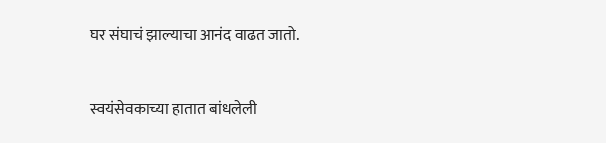घर संघाचं झाल्याचा आनंद वाढत जातो.


स्वयंसेवकाच्या हातात बांधलेली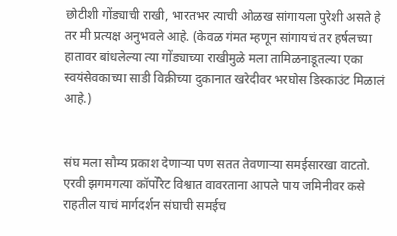छोटीशी गोंड्याची राखी, भारतभर त्याची ओळख सांगायला पुरेशी असते हे तर मी प्रत्यक्ष अनुभवले आहे. (केवळ गंमत म्हणून सांगायचं तर हर्षलच्या हातावर बांधलेल्या त्या गोंड्याच्या राखीमुळे मला तामिळनाडूतल्या एका स्वयंसेवकाच्या साडी विक्रीच्या दुकानात खरेदीवर भरघोस डिस्काउंट मिळालं आहे.)


संघ मला सौम्य प्रकाश देणार्‍या पण सतत तेवणार्‍या समईसारखा वाटतो. एरवी झगमगत्या कॉर्पोरेट विश्वात वावरताना आपले पाय जमिनीवर कसे राहतील याचं मार्गदर्शन संघाची समईच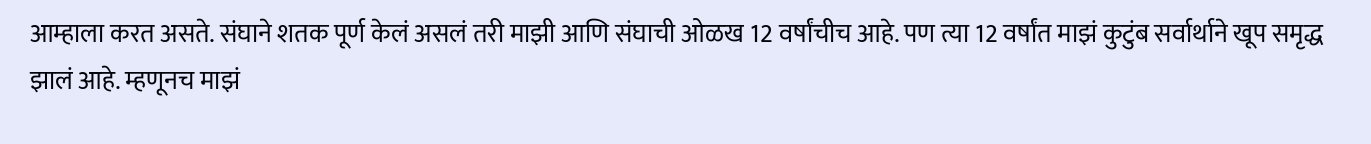आम्हाला करत असते. संघाने शतक पूर्ण केलं असलं तरी माझी आणि संघाची ओळख 12 वर्षांचीच आहे. पण त्या 12 वर्षांत माझं कुटुंब सर्वार्थाने खूप समृद्ध झालं आहे. म्हणूनच माझं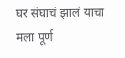घर संघाचं झालं याचा मला पूर्ण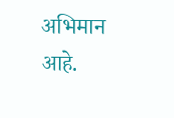अभिमान आहे.